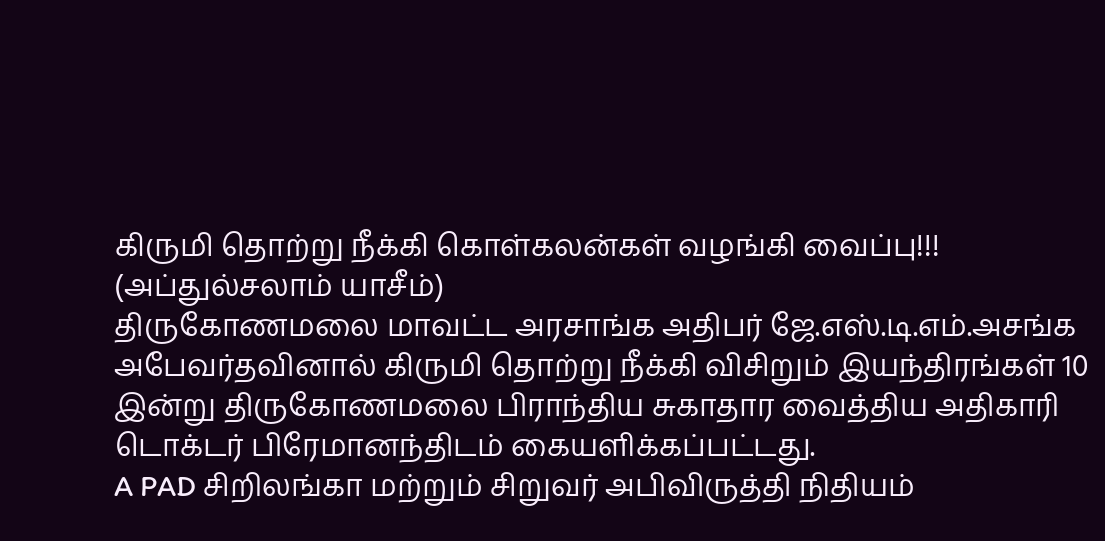கிருமி தொற்று நீக்கி கொள்கலன்கள் வழங்கி வைப்பு!!!
(அப்துல்சலாம் யாசீம்)
திருகோணமலை மாவட்ட அரசாங்க அதிபர் ஜே.எஸ்.டி.எம்.அசங்க அபேவர்தவினால் கிருமி தொற்று நீக்கி விசிறும் இயந்திரங்கள் 10 இன்று திருகோணமலை பிராந்திய சுகாதார வைத்திய அதிகாரி டொக்டர் பிரேமானந்திடம் கையளிக்கப்பட்டது.
A PAD சிறிலங்கா மற்றும் சிறுவர் அபிவிருத்தி நிதியம்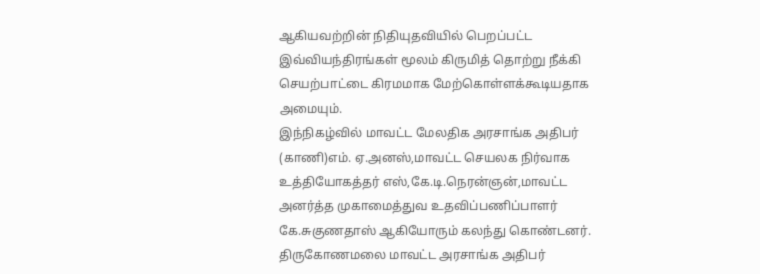ஆகியவற்றின் நிதியுதவியில் பெறப்பட்ட இவ்வியந்திரங்கள் மூலம் கிருமித் தொற்று நீக்கி செயற்பாட்டை கிரமமாக மேற்கொள்ளக்கூடியதாக அமையும்.
இந்நிகழ்வில் மாவட்ட மேலதிக அரசாங்க அதிபர் (காணி)எம். ஏ.அனஸ்,மாவட்ட செயலக நிர்வாக உத்தியோகத்தர் எஸ்,கே.டி.நெரன்ஞன்,மாவட்ட அனர்த்த முகாமைத்துவ உதவிப்பணிப்பாளர் கே.சுகுணதாஸ் ஆகியோரும் கலந்து கொண்டனர்.
திருகோணமலை மாவட்ட அரசாங்க அதிபர்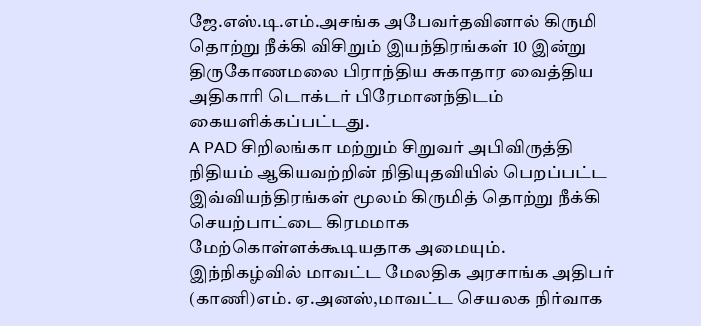ஜே.எஸ்.டி.எம்.அசங்க அபேவர்தவினால் கிருமி தொற்று நீக்கி விசிறும் இயந்திரங்கள் 10 இன்று திருகோணமலை பிராந்திய சுகாதார வைத்திய அதிகாரி டொக்டர் பிரேமானந்திடம் கையளிக்கப்பட்டது.
A PAD சிறிலங்கா மற்றும் சிறுவர் அபிவிருத்தி நிதியம் ஆகியவற்றின் நிதியுதவியில் பெறப்பட்ட இவ்வியந்திரங்கள் மூலம் கிருமித் தொற்று நீக்கி செயற்பாட்டை கிரமமாக மேற்கொள்ளக்கூடியதாக அமையும்.
இந்நிகழ்வில் மாவட்ட மேலதிக அரசாங்க அதிபர் (காணி)எம். ஏ.அனஸ்,மாவட்ட செயலக நிர்வாக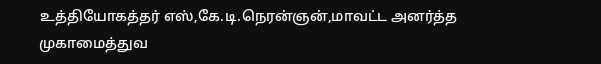உத்தியோகத்தர் எஸ்,கே.டி.நெரன்ஞன்,மாவட்ட அனர்த்த முகாமைத்துவ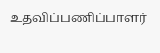உதவிப்பணிப்பாளர்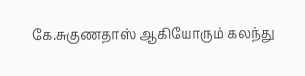கே.சுகுணதாஸ் ஆகியோரும் கலந்து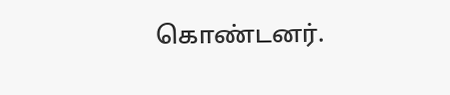கொண்டனர்.